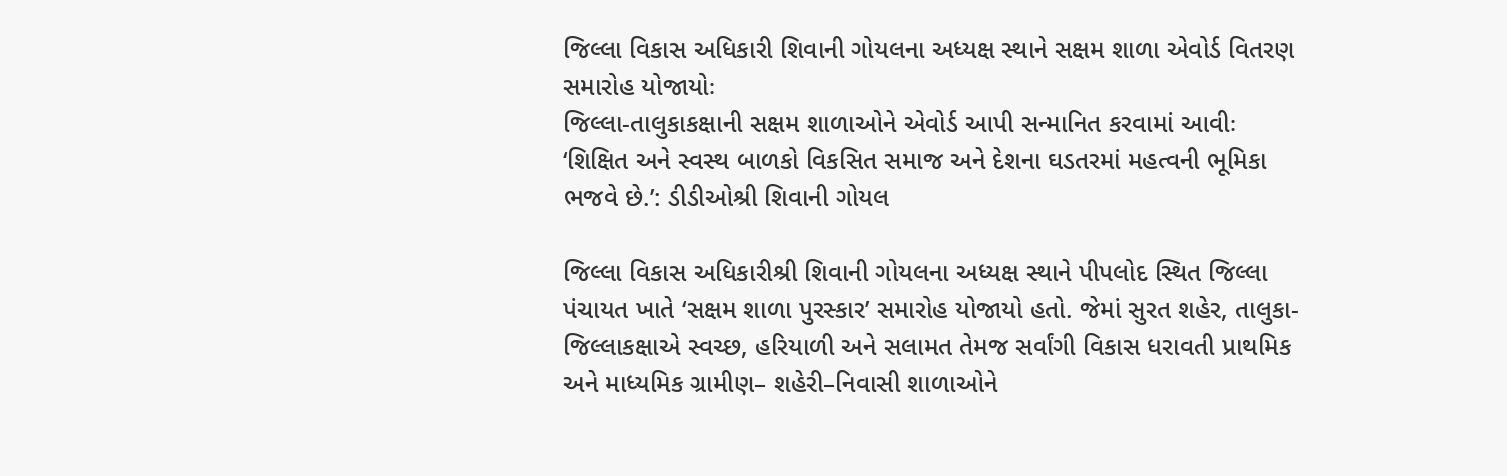જિલ્લા વિકાસ અધિકારી શિવાની ગોયલના અધ્યક્ષ સ્થાને સક્ષમ શાળા એવોર્ડ વિતરણ સમારોહ યોજાયોઃ
જિલ્લા-તાલુકાકક્ષાની સક્ષમ શાળાઓને એવોર્ડ આપી સન્માનિત કરવામાં આવીઃ
‘શિક્ષિત અને સ્વસ્થ બાળકો વિકસિત સમાજ અને દેશના ઘડતરમાં મહત્વની ભૂમિકા ભજવે છે.’: ડીડીઓશ્રી શિવાની ગોયલ

જિલ્લા વિકાસ અધિકારીશ્રી શિવાની ગોયલના અધ્યક્ષ સ્થાને પીપલોદ સ્થિત જિલ્લા પંચાયત ખાતે ‘સક્ષમ શાળા પુરસ્કાર’ સમારોહ યોજાયો હતો. જેમાં સુરત શહેર, તાલુકા-જિલ્લાકક્ષાએ સ્વચ્છ, હરિયાળી અને સલામત તેમજ સર્વાંગી વિકાસ ધરાવતી પ્રાથમિક અને માધ્યમિક ગ્રામીણ– શહેરી–નિવાસી શાળાઓને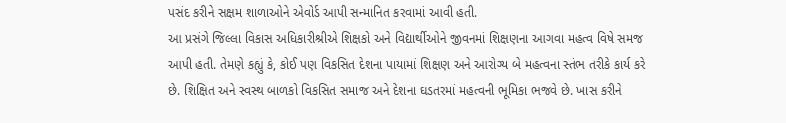પસંદ કરીને સક્ષમ શાળાઓને એવોર્ડ આપી સન્માનિત કરવામાં આવી હતી.
આ પ્રસંગે જિલ્લા વિકાસ અધિકારીશ્રીએ શિક્ષકો અને વિદ્યાર્થીઓને જીવનમાં શિક્ષણના આગવા મહત્વ વિષે સમજ આપી હતી. તેમણે કહ્યું કે, કોઈ પણ વિકસિત દેશના પાયામાં શિક્ષણ અને આરોગ્ય બે મહત્વના સ્તંભ તરીકે કાર્ય કરે છે. શિક્ષિત અને સ્વસ્થ બાળકો વિકસિત સમાજ અને દેશના ઘડતરમાં મહત્વની ભૂમિકા ભજવે છે. ખાસ કરીને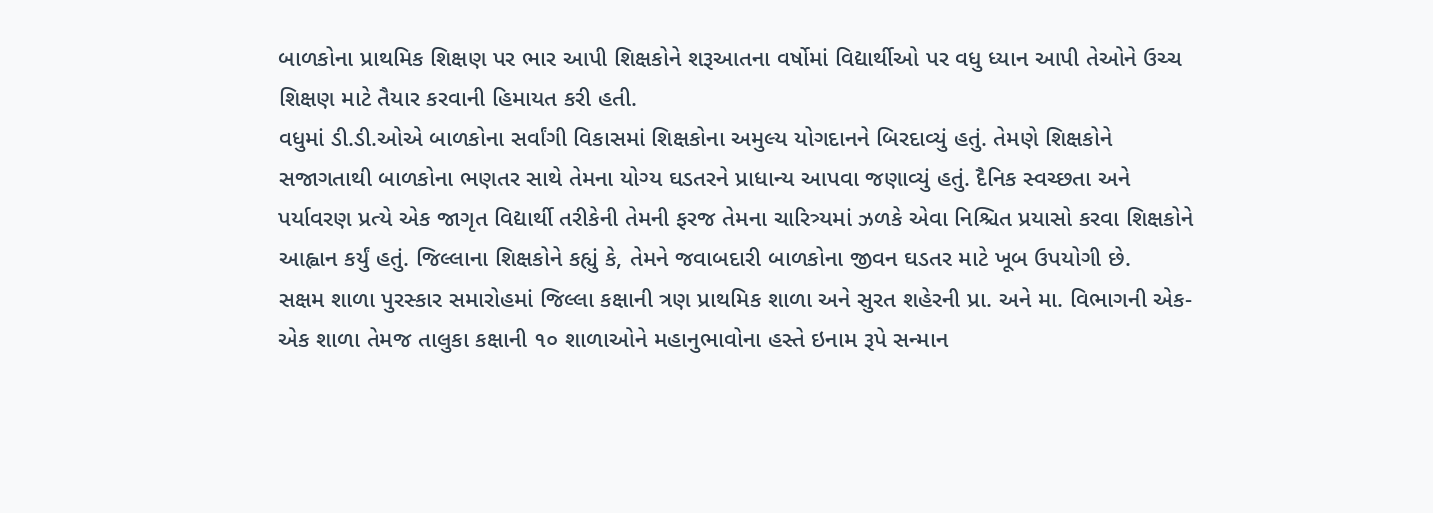બાળકોના પ્રાથમિક શિક્ષણ પર ભાર આપી શિક્ષકોને શરૂઆતના વર્ષોમાં વિદ્યાર્થીઓ પર વધુ ધ્યાન આપી તેઓને ઉચ્ચ શિક્ષણ માટે તૈયાર કરવાની હિમાયત કરી હતી.
વધુમાં ડી.ડી.ઓએ બાળકોના સર્વાંગી વિકાસમાં શિક્ષકોના અમુલ્ય યોગદાનને બિરદાવ્યું હતું. તેમણે શિક્ષકોને સજાગતાથી બાળકોના ભણતર સાથે તેમના યોગ્ય ઘડતરને પ્રાધાન્ય આપવા જણાવ્યું હતું. દૈનિક સ્વચ્છતા અને પર્યાવરણ પ્રત્યે એક જાગૃત વિદ્યાર્થી તરીકેની તેમની ફરજ તેમના ચારિત્ર્યમાં ઝળકે એવા નિશ્ચિત પ્રયાસો કરવા શિક્ષકોને આહ્વાન કર્યું હતું. જિલ્લાના શિક્ષકોને કહ્યું કે, તેમને જવાબદારી બાળકોના જીવન ઘડતર માટે ખૂબ ઉપયોગી છે.
સક્ષમ શાળા પુરસ્કાર સમારોહમાં જિલ્લા કક્ષાની ત્રણ પ્રાથમિક શાળા અને સુરત શહેરની પ્રા. અને મા. વિભાગની એક-એક શાળા તેમજ તાલુકા કક્ષાની ૧૦ શાળાઓને મહાનુભાવોના હસ્તે ઇનામ રૂપે સન્માન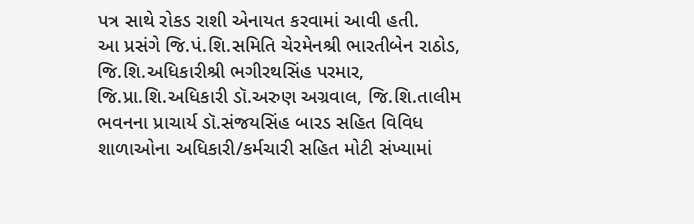પત્ર સાથે રોકડ રાશી એનાયત કરવામાં આવી હતી.
આ પ્રસંગે જિ.પં.શિ.સમિતિ ચેરમેનશ્રી ભારતીબેન રાઠોડ, જિ.શિ.અધિકારીશ્રી ભગીરથસિંહ પરમાર, જિ.પ્રા.શિ.અધિકારી ડૉ.અરુણ અગ્રવાલ, જિ.શિ.તાલીમ ભવનના પ્રાચાર્ય ડૉ.સંજયસિંહ બારડ સહિત વિવિધ શાળાઓના અધિકારી/કર્મચારી સહિત મોટી સંખ્યામાં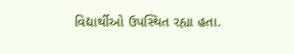વિદ્યાર્થીઓ ઉપસ્થિત રહ્યા હતા.